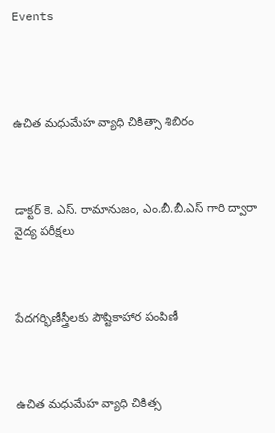Events




ఉచిత మధుమేహ వ్యాధి చికిత్సా శిబిరం



డాక్టర్ కె. ఎస్. రామానుజం, ఎం.బీ.బీ.ఎస్ గారి ద్వారా వైద్య పరీక్షలు



పేదగర్భిణీస్త్రీలకు పౌష్టికాహార పంపిణీ



ఉచిత మధుమేహ వ్యాధి చికిత్స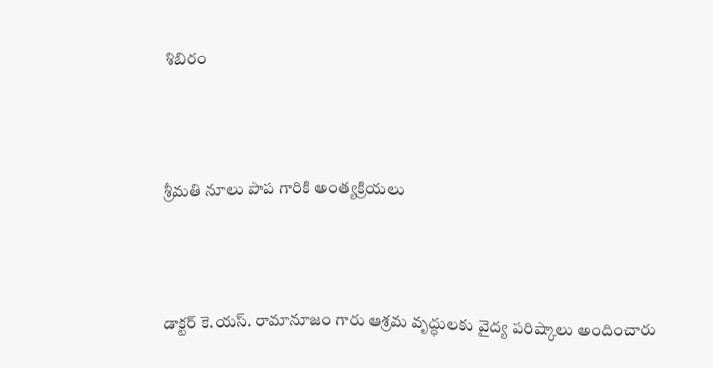శిబిరం



శ్రీమతి నూలు పాప గారికి అంత్యక్రియలు



డాక్టర్ కె.యస్. రామానూజం గారు ఆశ్రమ వృద్ధులకు వైద్య పరిష్కాలు అందించారు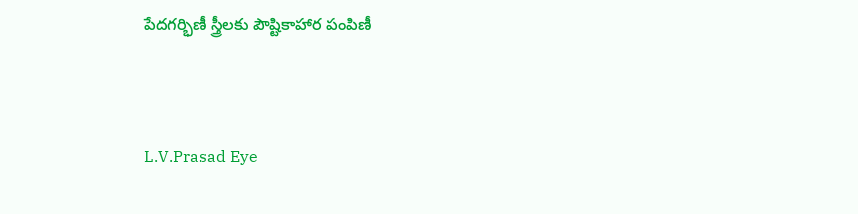పేదగర్భిణీ స్త్రీలకు పౌష్టికాహార పంపిణీ



L.V.Prasad Eye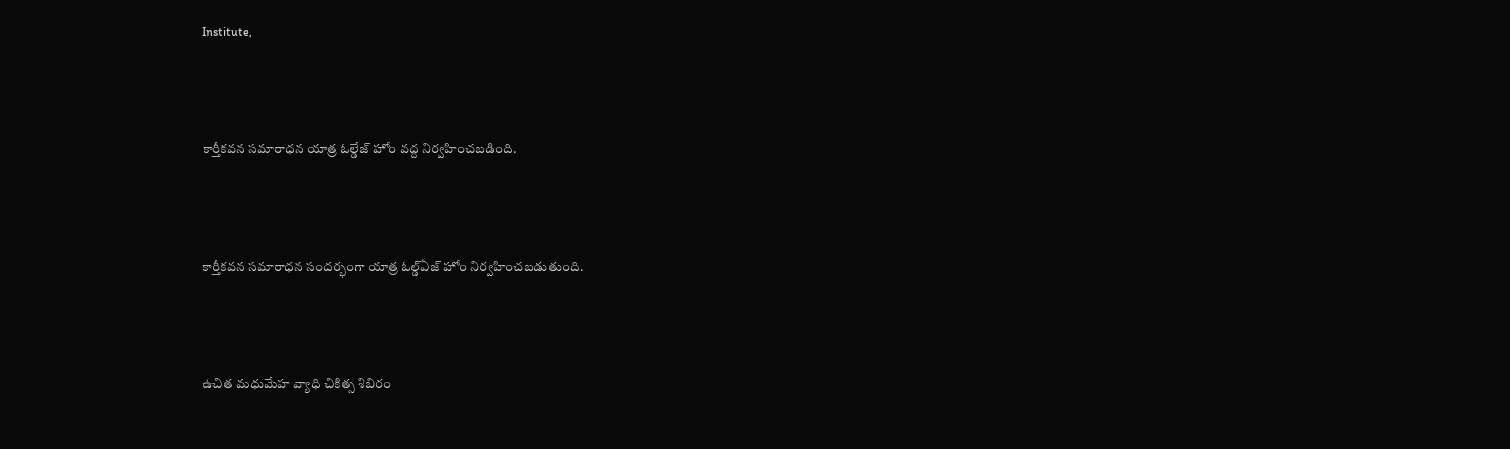Institute,



కార్తీకవన సమారాధన యాత్ర ఓల్డేజ్ హోం వద్ద నిర్వహించబడింది.



కార్తీకవన సమారాధన సందర్భంగా యాత్ర ఓల్డ్‌ఏజ్ హోం నిర్వహించబడుతుంది.



ఉచిత మధుమేహ వ్యాధి చికిత్స శిబిరం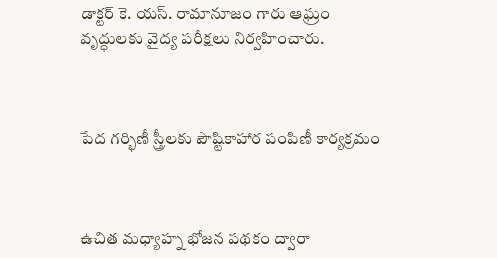డాక్టర్ కె. యస్. రామానూజం గారు ఆఘ్రం వృద్ధులకు వైద్య పరీక్షలు నిర్వహించారు.



పేద గర్భిణీ స్త్రీలకు పౌష్టికాహార పంపిణీ కార్యక్రమం



ఉచిత మధ్యాహ్న భోజన పథకం ద్వారా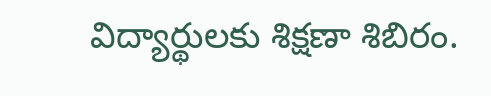విద్యార్థులకు శిక్షణా శిబిరం.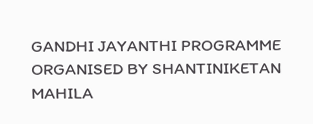GANDHI JAYANTHI PROGRAMME ORGANISED BY SHANTINIKETAN MAHILA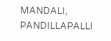MANDALI, PANDILLAPALLI